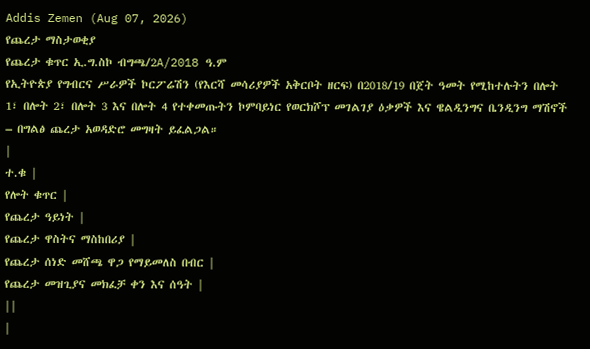Addis Zemen (Aug 07, 2026)
የጨረታ ማስታወቂያ
የጨረታ ቁጥር ኢ.ግ.ስኮ ብግጫ/2A/2018 ዓ.ም
የኢትዮጵያ የግብርና ሥራዎች ኮርፖሬሽን (የእርሻ መሳሪያዎች አቅርቦት ዘርፍ) በ2018/19 በጀት ዓመት የሚከተሉትን በሎት 1፣ በሎት 2፣ በሎት 3 እና በሎት 4 የተቀመጡትን ኮምባይነር የወርክሾፕ መገልገያ ዕቃዎች እና ዌልዲንግና ቤንዲንግ ማሽኖች – በግልፅ ጨረታ አወዳድሮ መግዛት ይፈልጋል።
|
ተ.ቁ |
የሎት ቁጥር |
የጨረታ ዓይነት |
የጨረታ ዋስትና ማስከበሪያ |
የጨረታ ሰነድ መሸጫ ዋጋ የማይመለስ በብር |
የጨረታ መዝጊያና መክፈቻ ቀን እና ሰዓት |
||
|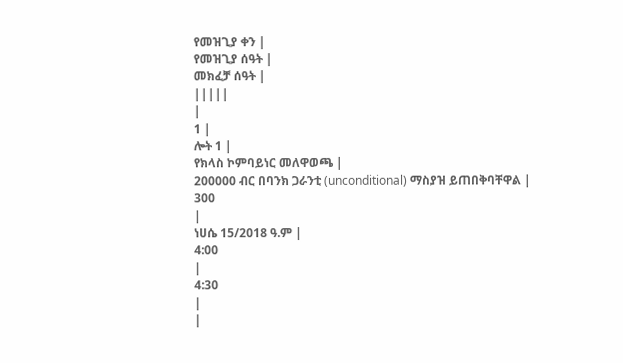የመዝጊያ ቀን |
የመዝጊያ ሰዓት |
መክፈቻ ሰዓት |
|||||
|
1 |
ሎት 1 |
የክላስ ኮምባይነር መለዋወጫ |
200000 ብር በባንክ ጋራንቲ (unconditional) ማስያዝ ይጠበቅባቸዋል |
300
|
ነሀሴ 15/2018 ዓ.ም |
4:00
|
4:30
|
|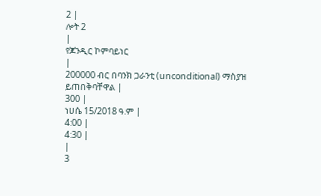2 |
ሎት 2
|
የጆንዲር ኮምባይነር
|
200000 ብር በባንክ ጋራንቲ (unconditional) ማስያዝ ይጠበቅባቸዋል |
300 |
ነሀሴ 15/2018 ዓ.ም |
4:00 |
4:30 |
|
3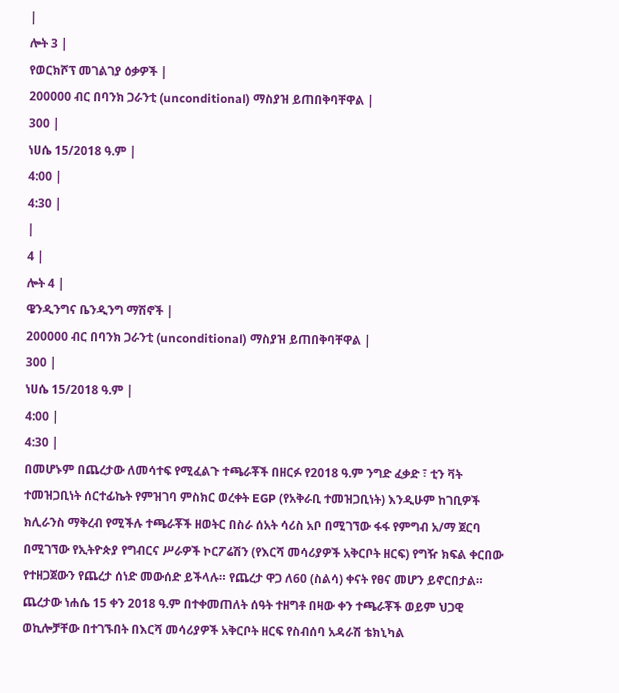|
ሎት 3 |
የወርክሾፕ መገልገያ ዕቃዎች |
200000 ብር በባንክ ጋራንቲ (unconditional) ማስያዝ ይጠበቅባቸዋል |
300 |
ነሀሴ 15/2018 ዓ.ም |
4:00 |
4:30 |
|
4 |
ሎት 4 |
ዌንዲንግና ቤንዲንግ ማሽኖች |
200000 ብር በባንክ ጋራንቲ (unconditional) ማስያዝ ይጠበቅባቸዋል |
300 |
ነሀሴ 15/2018 ዓ.ም |
4:00 |
4:30 |
በመሆኑም በጨረታው ለመሳተፍ የሚፈልጉ ተጫራቾች በዘርፉ የ2018 ዓ.ም ንግድ ፈቃድ ፣ ቲን ቫት ተመዝጋቢነት ሰርተፊኬት የምዝገባ ምስክር ወረቀት EGP (የአቅራቢ ተመዝጋቢነት) እንዲሁም ከገቢዎች ክሊራንስ ማቅረብ የሚችሉ ተጫራቾች ዘወትር በስራ ሰአት ሳሪስ አቦ በሚገኘው ፋፋ የምግብ አ/ማ ጀርባ በሚገኘው የኢትዮጵያ የግብርና ሥራዎች ኮርፖሬሽን (የእርሻ መሳሪያዎች አቅርቦት ዘርፍ) የግዥ ክፍል ቀርበው የተዘጋጀውን የጨረታ ሰነድ መውሰድ ይችላሉ። የጨረታ ዋጋ ለ60 (ስልሳ) ቀናት የፀና መሆን ይኖርበታል። ጨረታው ነሐሴ 15 ቀን 2018 ዓ.ም በተቀመጠለት ሰዓት ተዘግቶ በዛው ቀን ተጫራቾች ወይም ህጋዊ ወኪሎቻቸው በተገኙበት በእርሻ መሳሪያዎች አቅርቦት ዘርፍ የስብሰባ አዳራሽ ቴክኒካል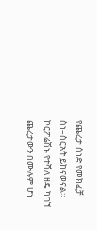የጨረታ ሰነድ የመክፈቻ ስነ–ስርአት ይከናወናል።
ኮርፖሬሽኑ የተሻለ ዘዴ ካገኘ ጨረታውን በሙሉም ሆነ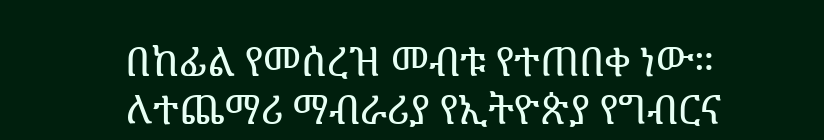በከፊል የመሰረዝ መብቱ የተጠበቀ ነው።
ለተጨማሪ ማብራሪያ የኢትዮጵያ የግብርና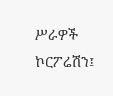ሥራዎች ኮርፖሬሽን፤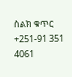ስልክ ቁጥር +251-91 351 4061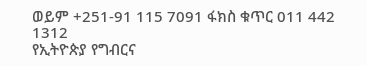ወይም +251-91 115 7091 ፋክስ ቁጥር 011 442 1312
የኢትዮጵያ የግብርና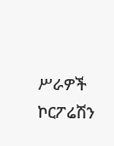ሥራዎች ኮርፖሬሽን